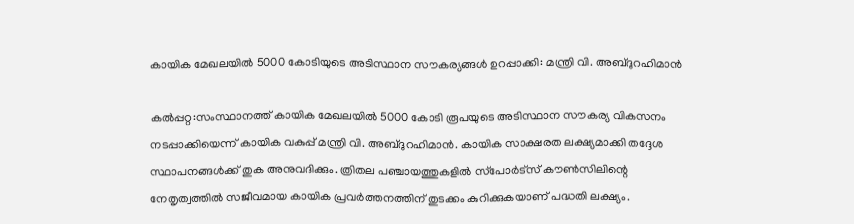കായിക മേഖലയില്‍ 5000 കോടിയുടെ അടിസ്ഥാന സൗകര്യങ്ങള്‍ ഉറപ്പാക്കി: മന്ത്രി വി. അബ്ദുറഹിമാന്‍

കല്‍പ്പറ്റ:സംസ്ഥാനത്ത് കായിക മേഖലയില്‍ 5000 കോടി രൂപയുടെ അടിസ്ഥാന സൗകര്യ വികസനം നടപ്പാക്കിയെന്ന് കായിക വകുപ്പ് മന്ത്രി വി. അബ്ദുറഹിമാന്‍. കായിക സാക്ഷരത ലക്ഷ്യമാക്കി തദ്ദേശ സ്ഥാപനങ്ങള്‍ക്ക് തുക അനുവദിക്കും. ത്രിതല പഞ്ചായത്തുകളില്‍ സ്‌പോര്‍ട്‌സ് കൗണ്‍സിലിന്റെ നേതൃത്വത്തില്‍ സജീവമായ കായിക പ്രവര്‍ത്തനത്തിന് തുടക്കം കുറിക്കുകയാണ് പദ്ധതി ലക്ഷ്യം.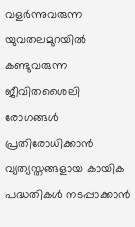വളര്‍ന്നുവരുന്ന യുവതലമുറയില്‍ കണ്ടുവരുന്ന ജീവിതശൈലി രോഗങ്ങള്‍ പ്രതിരോധിക്കാന്‍ വ്യത്യസ്തങ്ങളായ കായിക പദ്ധതികള്‍ നടപ്പാക്കാന്‍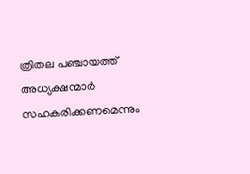ത്രിതല പഞ്ചായത്ത് അധ്യക്ഷന്മാര്‍ സഹകരിക്കണമെന്നും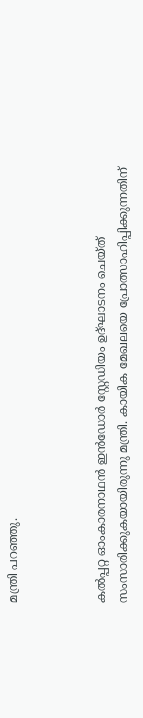മന്ത്രി പറഞ്ഞു.



കല്‍പ്പറ്റ ഓംകാരനാഥന്‍ ഇന്‍ഡോര്‍ സ്റ്റേഡിയം ഉദ്ഘാടനം ചെയ്ത് സംസാരിക്കുകയായിരുന്നു മന്ത്രി. കായിക മേഖലയെ പ്രോത്സാഹിപ്പിക്കുന്നതിന്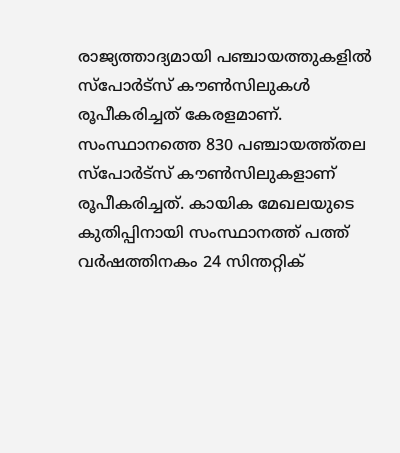രാജ്യത്താദ്യമായി പഞ്ചായത്തുകളില്‍ സ്‌പോര്‍ട്‌സ് കൗണ്‍സിലുകള്‍ രൂപീകരിച്ചത് കേരളമാണ്. സംസ്ഥാനത്തെ 830 പഞ്ചായത്ത്തല സ്‌പോര്‍ട്‌സ് കൗണ്‍സിലുകളാണ് രൂപീകരിച്ചത്. കായിക മേഖലയുടെ കുതിപ്പിനായി സംസ്ഥാനത്ത് പത്ത് വര്‍ഷത്തിനകം 24 സിന്തറ്റിക്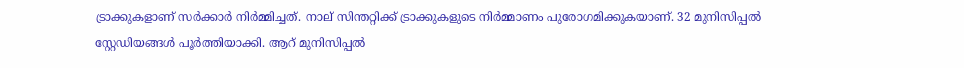ട്രാക്കുകളാണ് സര്‍ക്കാര്‍ നിര്‍മ്മിച്ചത്. നാല് സിന്തറ്റിക്ക് ട്രാക്കുകളുടെ നിര്‍മ്മാണം പുരോഗമിക്കുകയാണ്. 32 മുനിസിപ്പല്‍ സ്റ്റേഡിയങ്ങള്‍ പൂര്‍ത്തിയാക്കി. ആറ് മുനിസിപ്പല്‍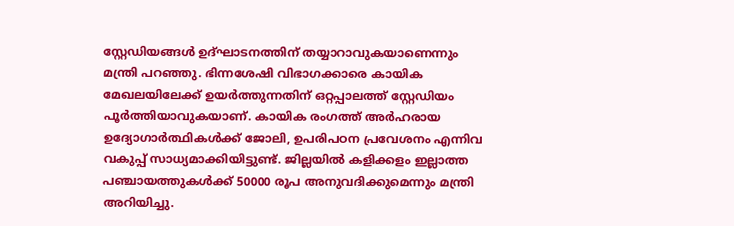സ്റ്റേഡിയങ്ങള്‍ ഉദ്ഘാടനത്തിന് തയ്യാറാവുകയാണെന്നും മന്ത്രി പറഞ്ഞു. ഭിന്നശേഷി വിഭാഗക്കാരെ കായിക മേഖലയിലേക്ക് ഉയര്‍ത്തുന്നതിന് ഒറ്റപ്പാലത്ത് സ്റ്റേഡിയം പൂര്‍ത്തിയാവുകയാണ്. കായിക രംഗത്ത് അര്‍ഹരായ ഉദ്യോഗാര്‍ത്ഥികള്‍ക്ക് ജോലി, ഉപരിപഠന പ്രവേശനം എന്നിവ വകുപ്പ് സാധ്യമാക്കിയിട്ടുണ്ട്. ജില്ലയില്‍ കളിക്കളം ഇല്ലാത്ത പഞ്ചായത്തുകള്‍ക്ക് 50000 രൂപ അനുവദിക്കുമെന്നും മന്ത്രി അറിയിച്ചു.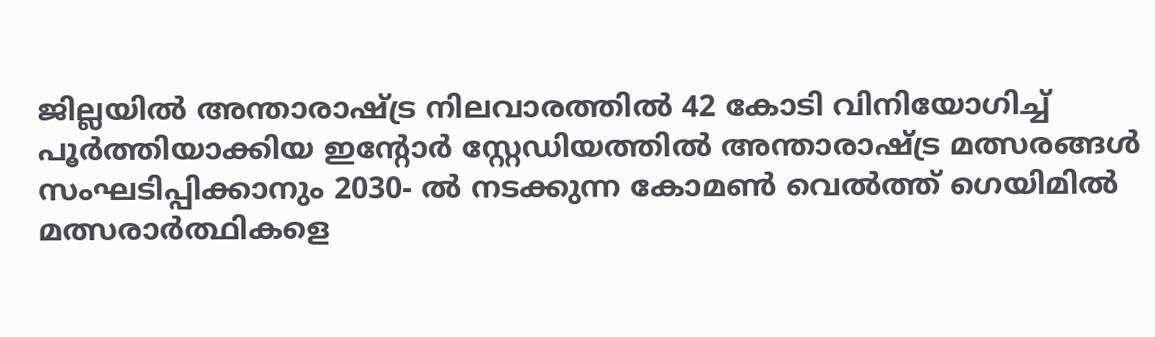ജില്ലയില്‍ അന്താരാഷ്ട്ര നിലവാരത്തില്‍ 42 കോടി വിനിയോഗിച്ച് പൂര്‍ത്തിയാക്കിയ ഇന്റോര്‍ സ്റ്റേഡിയത്തില്‍ അന്താരാഷ്ട്ര മത്സരങ്ങള്‍ സംഘടിപ്പിക്കാനും 2030- ല്‍ നടക്കുന്ന കോമണ്‍ വെല്‍ത്ത് ഗെയിമില്‍ മത്സരാര്‍ത്ഥികളെ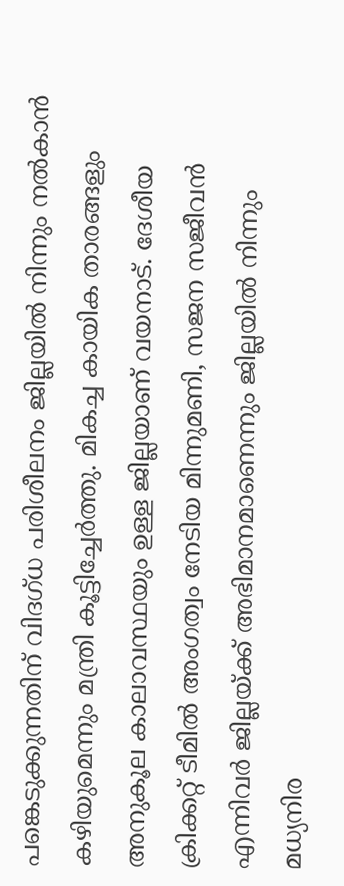പങ്കെടുക്കുന്നതിന് വിദഗ്ധ പരിശീലനം ജില്ലയില്‍ നിന്നും നല്‍കാന്‍ കഴിയുമെന്നും മന്ത്രി കൂട്ടിച്ചേര്‍ത്തു. മികച്ച കായിക താരങ്ങളും അനുകൂല കാലാവസ്ഥയും ഉള്ള ജില്ലയാണ് വയനാട്. ദേശീയ ക്രിക്കറ്റ് ടീമില്‍ അംഗത്വം നേടിയ മിന്നുമണി, സജന സജീവന്‍ എന്നിവര്‍ ജില്ലയ്ക്ക് അഭിമാനമാണെന്നും ജില്ലയില്‍ നിന്നും മധ്യനിര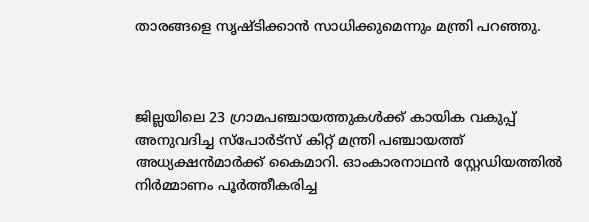താരങ്ങളെ സൃഷ്ടിക്കാന്‍ സാധിക്കുമെന്നും മന്ത്രി പറഞ്ഞു.



ജില്ലയിലെ 23 ഗ്രാമപഞ്ചായത്തുകള്‍ക്ക് കായിക വകുപ്പ് അനുവദിച്ച സ്‌പോര്‍ട്‌സ് കിറ്റ് മന്ത്രി പഞ്ചായത്ത് അധ്യക്ഷന്‍മാര്‍ക്ക് കൈമാറി. ഓംകാരനാഥന്‍ സ്റ്റേഡിയത്തില്‍ നിര്‍മ്മാണം പൂര്‍ത്തീകരിച്ച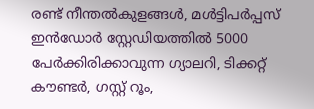രണ്ട് നീന്തല്‍കുളങ്ങള്‍, മള്‍ട്ടിപര്‍പ്പസ് ഇന്‍ഡോര്‍ സ്റ്റേഡിയത്തില്‍ 5000 പേര്‍ക്കിരിക്കാവുന്ന ഗ്യാലറി, ടിക്കറ്റ് കൗണ്ടര്‍, ഗസ്റ്റ് റൂം,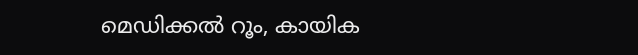മെഡിക്കല്‍ റൂം, കായിക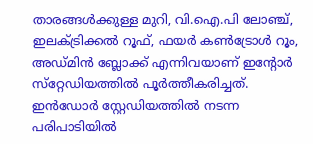താരങ്ങള്‍ക്കുള്ള മുറി, വി.ഐ.പി ലോഞ്ച്, ഇലക്ട്രിക്കല്‍ റൂഫ്, ഫയര്‍ കണ്‍ട്രോള്‍ റൂം, അഡ്മിന്‍ ബ്ലോക്ക് എന്നിവയാണ് ഇന്റോര്‍ സ്‌റ്റേഡിയത്തില്‍ പൂര്‍ത്തീകരിച്ചത്. ഇന്‍ഡോര്‍ സ്റ്റേഡിയത്തില്‍ നടന്ന പരിപാടിയില്‍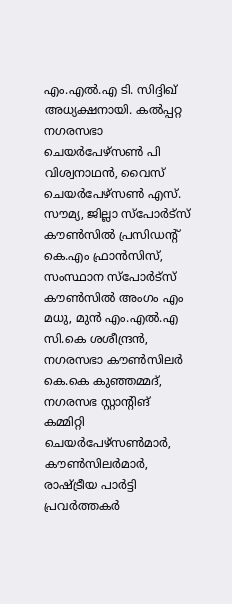എം.എല്‍.എ ടി. സിദ്ദിഖ് അധ്യക്ഷനായി. കല്‍പ്പറ്റ നഗരസഭാ ചെയര്‍പേഴ്‌സണ്‍ പി വിശ്വനാഥന്‍, വൈസ് ചെയര്‍പേഴ്‌സണ്‍ എസ്. സൗമ്യ, ജില്ലാ സ്‌പോര്‍ട്‌സ് കൗണ്‍സില്‍ പ്രസിഡന്റ് കെ.എം ഫ്രാന്‍സിസ്, സംസ്ഥാന സ്‌പോര്‍ട്‌സ് കൗണ്‍സില്‍ അംഗം എം മധു, മുന്‍ എം.എല്‍.എ സി.കെ ശശീന്ദ്രന്‍, നഗരസഭാ കൗണ്‍സിലര്‍ കെ.കെ കുഞ്ഞമ്മദ്, നഗരസഭ സ്റ്റാന്റിങ് കമ്മിറ്റി ചെയര്‍പേഴ്‌സണ്‍മാര്‍, കൗണ്‍സിലര്‍മാര്‍, രാഷ്ട്രീയ പാര്‍ട്ടി പ്രവര്‍ത്തകര്‍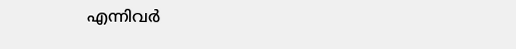എന്നിവര്‍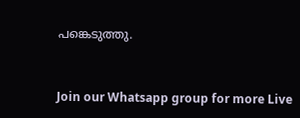പങ്കെടുത്തു.


Join our Whatsapp group for more Live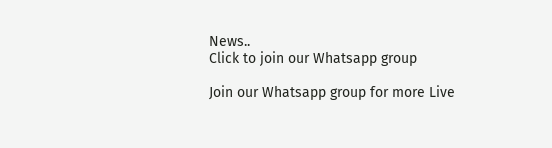News..
Click to join our Whatsapp group

Join our Whatsapp group for more Live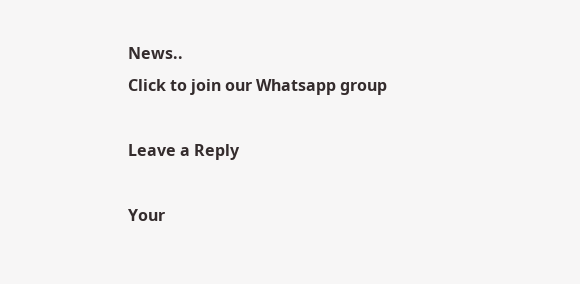News..
Click to join our Whatsapp group

Leave a Reply

Your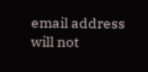email address will not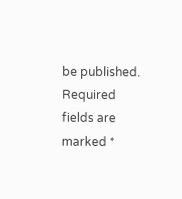be published. Required fields are marked *